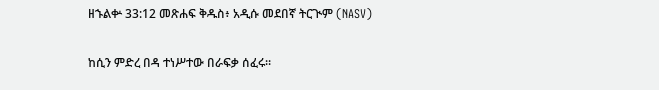ዘኁልቍ 33:12 መጽሐፍ ቅዱስ፥ አዲሱ መደበኛ ትርጒም (NASV)

ከሲን ምድረ በዳ ተነሥተው በራፍቃ ሰፈሩ።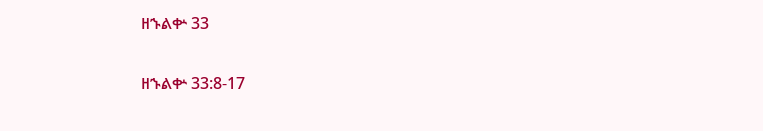ዘኁልቍ 33

ዘኁልቍ 33:8-17